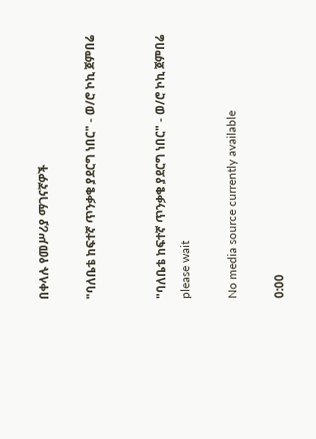በቀላሉ የመሥሪያ ማገናኛዎች

"ባለቤቴ ከፍተኛ ጥንቃቄ ያደርግ ነበር" - ወ/ሮ ኮኪ ጀምበሬ


"ባለቤቴ ከፍተኛ ጥንቃቄ ያደርግ ነበር" - ወ/ሮ ኮኪ ጀምበሬ
please wait

No media source currently available

0:00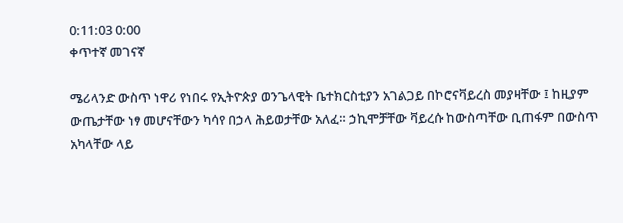0:11:03 0:00
ቀጥተኛ መገናኛ

ሜሪላንድ ውስጥ ነዋሪ የነበሩ የኢትዮጵያ ወንጌላዊት ቤተክርስቲያን አገልጋይ በኮሮናቫይረስ መያዛቸው ፤ ከዚያም ውጤታቸው ነፃ መሆናቸውን ካሳየ በኃላ ሕይወታቸው አለፈ። ኃኪሞቻቸው ቫይረሱ ከውስጣቸው ቢጠፋም በውስጥ አካላቸው ላይ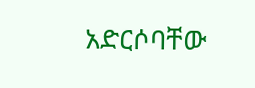አድርሶባቸው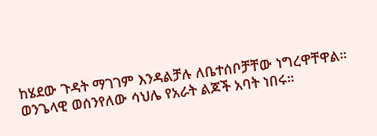ከሄደው ጉዳት ማገገም እንዳልቻሉ ለቤተሰቦቻቸው ነግረዋቸዋል። ወንጌላዊ ወሰንየለው ሳህሌ የአራት ልጆች አባት ነበሩ።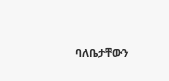ባለቤታቸውን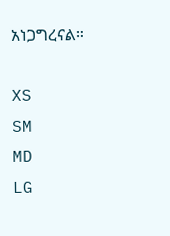አነጋግረናል።

XS
SM
MD
LG